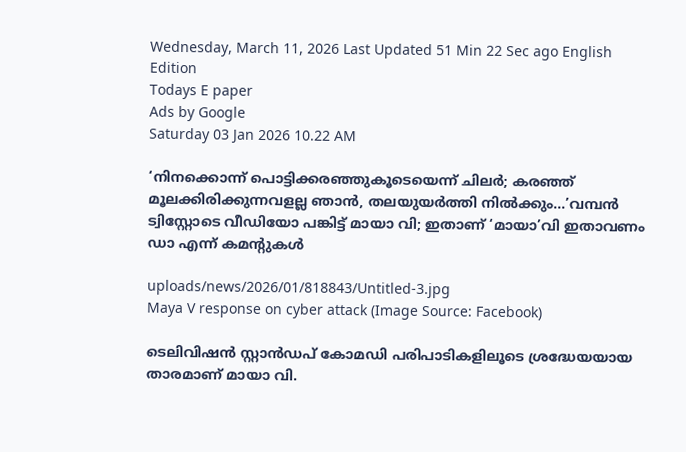Wednesday, March 11, 2026 Last Updated 51 Min 22 Sec ago English Edition
Todays E paper
Ads by Google
Saturday 03 Jan 2026 10.22 AM

‘നിനക്കൊന്ന് പൊട്ടിക്കരഞ്ഞുകൂടെയെന്ന് ചിലര്‍; കരഞ്ഞ് മൂലക്കിരിക്കുന്നവളല്ല ഞാൻ, തലയുയർത്തി നില്‍ക്കും...’വമ്പന്‍ ട്വിസ്റ്റോടെ വീഡിയോ പങ്കിട്ട് മായാ വി; ഇതാണ് ‘മായാ’വി ഇതാവണം ഡാ എന്ന് കമന്റുകള്‍

uploads/news/2026/01/818843/Untitled-3.jpg
Maya V response on cyber attack (Image Source: Facebook)

ടെലിവിഷൻ സ്റ്റാൻഡപ് കോമഡി പരിപാടികളിലൂടെ ശ്രദ്ധേയയായ താരമാണ് മായാ വി.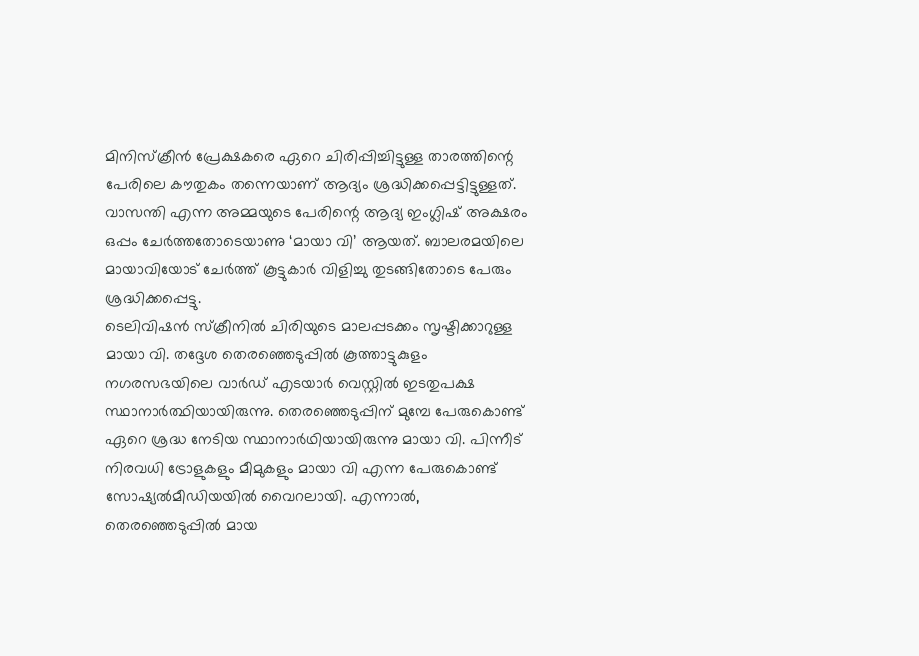മിനിസ്ക്രീന്‍ പ്രേക്ഷകരെ ഏറെ ചിരിപ്പിച്ചിട്ടുള്ള താരത്തിന്റെ പേരിലെ കൗതുകം തന്നെയാണ് ആദ്യം ശ്രദ്ധിക്കപ്പെട്ടിട്ടുള്ളത്. വാസന്തി എന്ന അമ്മയുടെ പേരിന്റെ ആദ്യ ഇംഗ്ലിഷ് അക്ഷരം ഒപ്പം ചേർത്തതോടെയാണു ‘മായാ വി’ ആയത്. ബാലരമയിലെ മായാവിയോട് ചേര്‍ത്ത് കൂട്ടുകാര്‍ വിളിച്ചു തുടങ്ങിതോടെ പേരും ശ്രദ്ധിക്കപ്പെട്ടു.
ടെലിവിഷന്‍ സ്ക്രീനില്‍ ചിരിയുടെ മാലപ്പടക്കം സൃഷ്ടിക്കാറുള്ള മായാ വി. തദ്ദേശ തെരഞ്ഞെടുപ്പില്‍ കൂത്താട്ടുകുളം നഗരസഭയിലെ വാര്‍ഡ് എടയാര്‍ വെസ്റ്റില്‍ ഇടതുപക്ഷ സ്ഥാനാർത്ഥിയായിരുന്നു. തെരഞ്ഞെടുപ്പിന് മുമ്പേ പേരുകൊണ്ട് ഏറെ ശ്രദ്ധ നേടിയ സ്ഥാനാര്‍ഥിയായിരുന്നു മായാ വി. പിന്നീട് നിരവധി ട്രോളുകളും മീമുകളും മായാ വി എന്ന പേരുകൊണ്ട് സോഷ്യല്‍മീഡിയയില്‍ വൈറലായി. എന്നാല്‍, തെരഞ്ഞെടുപ്പില്‍ മായ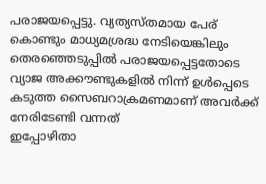പരാജയപ്പെട്ടു. വ്യത്യസ്‌തമായ പേര് കൊണ്ടും മാധ്യമശ്രദ്ധ നേടിയെങ്കിലും തെരഞ്ഞെടുപ്പില്‍ പരാജയപ്പെട്ടതോടെ വ്യാജ അക്കൗണ്ടുകളില്‍ നിന്ന് ഉള്‍പ്പെടെ കടുത്ത സൈബറാക്രമണമാണ് അവർക്ക് നേരിടേണ്ടി വന്നത്
ഇപ്പോഴിതാ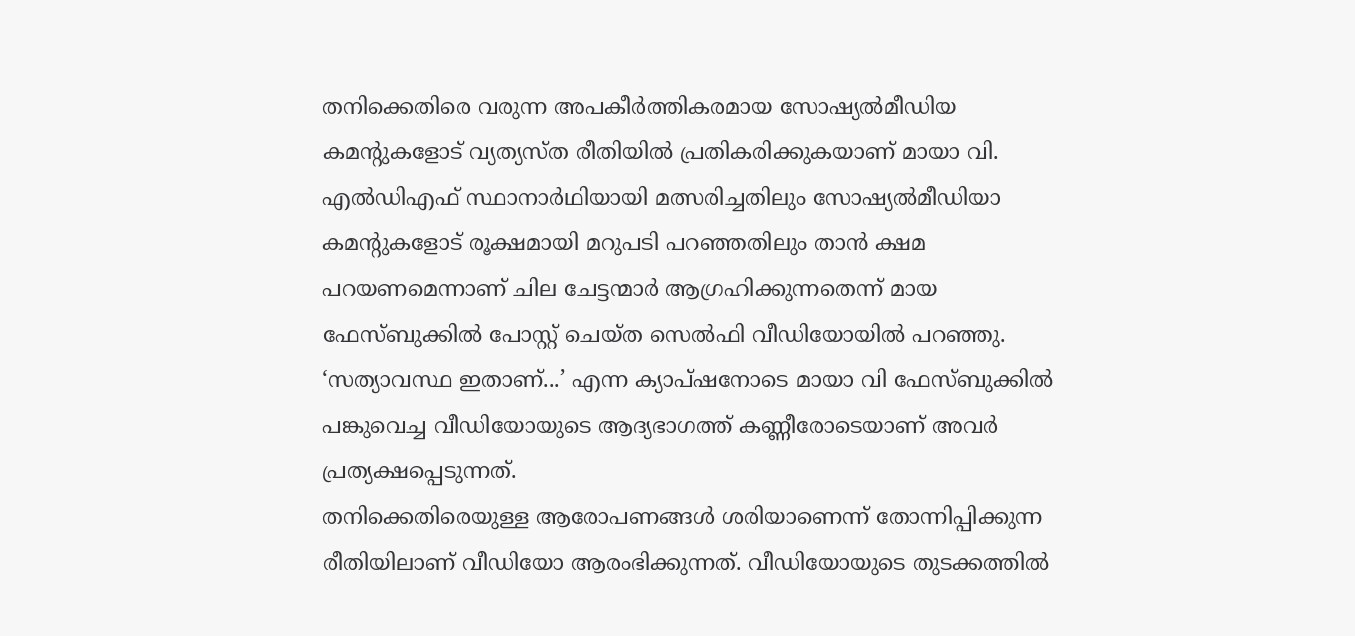തനിക്കെതിരെ വരുന്ന അപകീർത്തികരമായ സോഷ്യല്‍മീഡിയ കമന്റുകളോട് വ്യത്യസ്ത രീതിയില്‍ പ്രതികരിക്കുകയാണ് മായാ വി.
എല്‍ഡിഎഫ് സ്ഥാനാർഥിയായി മത്സരിച്ചതിലും സോഷ്യല്‍മീഡിയാ കമന്റുകളോട് രൂക്ഷമായി മറുപടി പറഞ്ഞതിലും താൻ ക്ഷമ പറയണമെന്നാണ് ചില ചേട്ടന്മാർ ആഗ്രഹിക്കുന്നതെന്ന് മായ ഫേസ്ബുക്കില്‍ പോസ്റ്റ് ചെയ്ത സെല്‍ഫി വീഡിയോയില്‍ പറഞ്ഞു. ‘സത്യാവസ്ഥ ഇതാണ്...’ എന്ന ക്യാപ്ഷനോടെ മായാ വി ഫേസ്ബുക്കില്‍ പങ്കുവെച്ച വീഡിയോയുടെ ആദ്യഭാഗത്ത് കണ്ണീരോടെയാണ് അവർ പ്രത്യക്ഷപ്പെടുന്നത്.
തനിക്കെതിരെയുള്ള ആരോപണങ്ങള്‍ ശരിയാണെന്ന് തോന്നിപ്പിക്കുന്ന രീതിയിലാണ് വീഡിയോ ആരംഭിക്കുന്നത്. വീഡിയോയുടെ തുടക്കത്തില്‍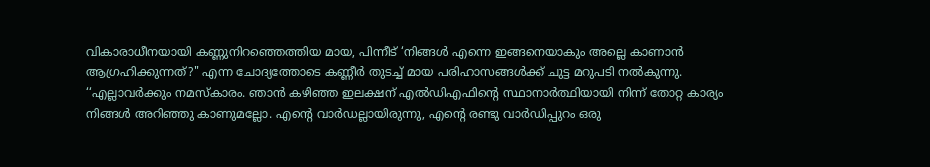വികാരാധീനയായി കണ്ണുനിറഞ്ഞെത്തിയ മായ, പിന്നീട് ‘നിങ്ങള്‍ എന്നെ ഇങ്ങനെയാകും അല്ലെ കാണാൻ ആഗ്രഹിക്കുന്നത്?" എന്ന ചോദ്യത്തോടെ കണ്ണീർ തുടച്ച്‌ മായ പരിഹാസങ്ങള്‍ക്ക് ചുട്ട മറുപടി നല്‍കുന്നു.
‘‘എല്ലാവര്‍ക്കും നമസ്കാരം. ഞാന്‍ കഴിഞ്ഞ ഇലക്ഷന് എല്‍ഡിഎഫിന്റെ സ്ഥാനാര്‍ത്ഥിയായി നിന്ന് തോറ്റ കാര്യം നിങ്ങള്‍ അറിഞ്ഞു കാണുമല്ലോ. എന്റെ വാര്‍ഡല്ലായിരുന്നു, എന്റെ രണ്ടു വാര്‍ഡിപ്പുറം ഒരു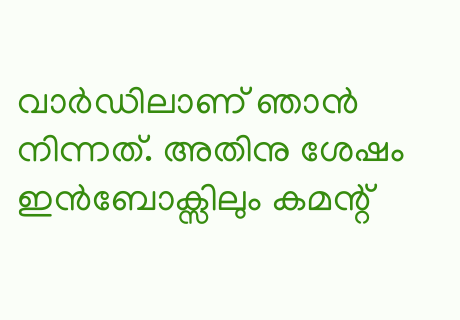വാര്‍ഡിലാണ് ഞാന്‍ നിന്നത്. അതിനു ശേഷം ഇന്‍ബോക്സിലും കമന്റ്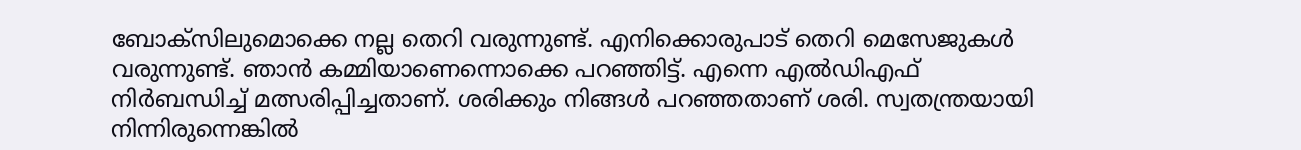ബോക്സിലുമൊക്കെ നല്ല തെറി വരുന്നുണ്ട്. എനിക്കൊരുപാട് തെറി മെസേജുകള്‍ വരുന്നുണ്ട്. ഞാന്‍ കമ്മിയാണെന്നൊക്കെ പറഞ്ഞിട്ട്. എന്നെ എല്‍ഡിഎഫ് നിർബന്ധിച്ച്‌ മത്സരിപ്പിച്ചതാണ്. ശരിക്കും നിങ്ങള്‍ പറഞ്ഞതാണ് ശരി. സ്വതന്ത്രയായി നിന്നിരുന്നെങ്കില്‍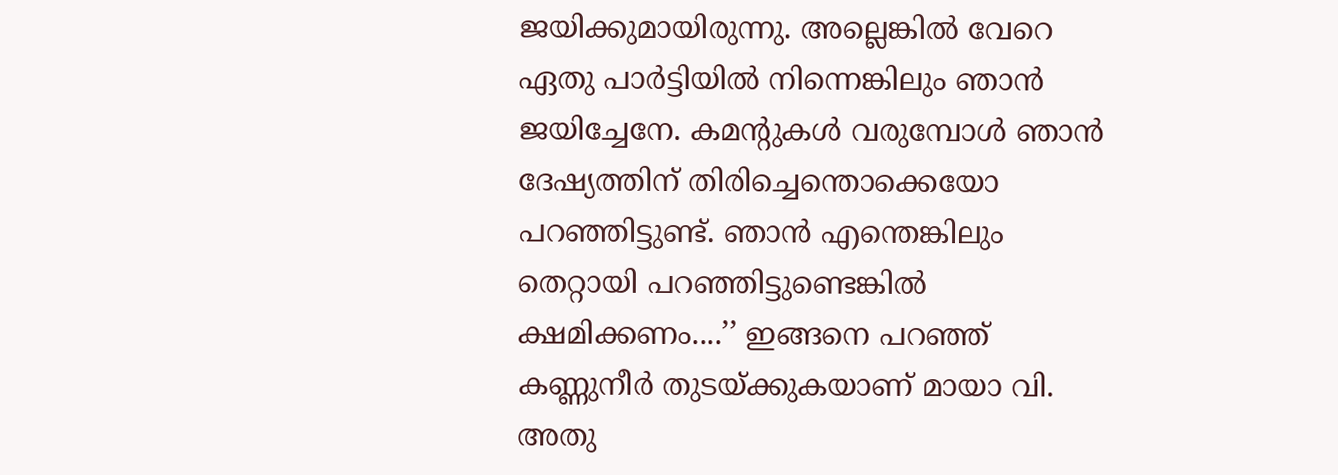ജയിക്കുമായിരുന്നു. അല്ലെങ്കില്‍ വേറെ ഏതു പാര്‍ട്ടിയില്‍ നിന്നെങ്കിലും ഞാന്‍ ജയിച്ചേനേ. കമന്റുകള്‍ വരുമ്പോള്‍ ഞാന്‍ ദേഷ്യത്തിന് തിരിച്ചെന്തൊക്കെയോ പറഞ്ഞിട്ടുണ്ട്. ഞാന്‍ എന്തെങ്കിലും തെറ്റായി പറഞ്ഞിട്ടുണ്ടെങ്കില്‍ ക്ഷമിക്കണം....’’ ഇങ്ങനെ പറഞ്ഞ് കണ്ണുനീര്‍ തുടയ്ക്കുകയാണ് മായാ വി.
അതു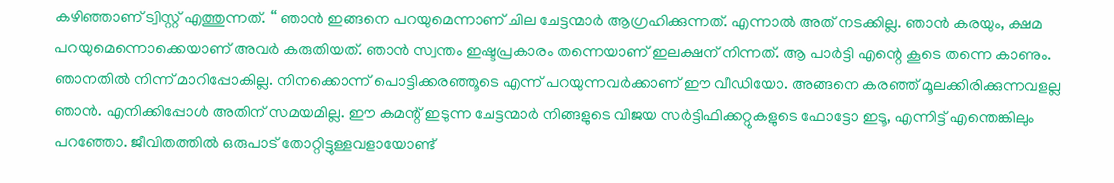കഴിഞ്ഞാണ് ട്വിസ്റ്റ് എത്തുന്നത്. ‘‘ ഞാന്‍ ഇങ്ങനെ പറയുമെന്നാണ് ചില ചേട്ടന്മാര്‍ ആഗ്രഹിക്കുന്നത്. എന്നാല്‍ അത് നടക്കില്ല. ഞാൻ കരയും, ക്ഷമ പറയുമെന്നൊക്കെയാണ് അവർ കരുതിയത്. ഞാൻ സ്വന്തം ഇഷ്ടപ്രകാരം തന്നെയാണ് ഇലക്ഷന് നിന്നത്. ആ പാർട്ടി എന്റെ കൂടെ തന്നെ കാണും. ഞാനതില്‍ നിന്ന് മാറിപ്പോകില്ല. നിനക്കൊന്ന് പൊട്ടിക്കരഞ്ഞൂടെ എന്ന് പറയുന്നവർക്കാണ് ഈ വീഡിയോ. അങ്ങനെ കരഞ്ഞ് മൂലക്കിരിക്കുന്നവളല്ല ഞാൻ. എനിക്കിപ്പോള്‍ അതിന് സമയമില്ല. ഈ കമന്റ് ഇടുന്ന ചേട്ടന്മാർ നിങ്ങളുടെ വിജയ സർട്ടിഫിക്കറ്റുകളുടെ ഫോട്ടോ ഇടൂ, എന്നിട്ട് എന്തെങ്കിലും പറഞ്ഞോ. ജീവിതത്തില്‍ ഒരുപാട് തോറ്റിട്ടുള്ളവളായോണ്ട്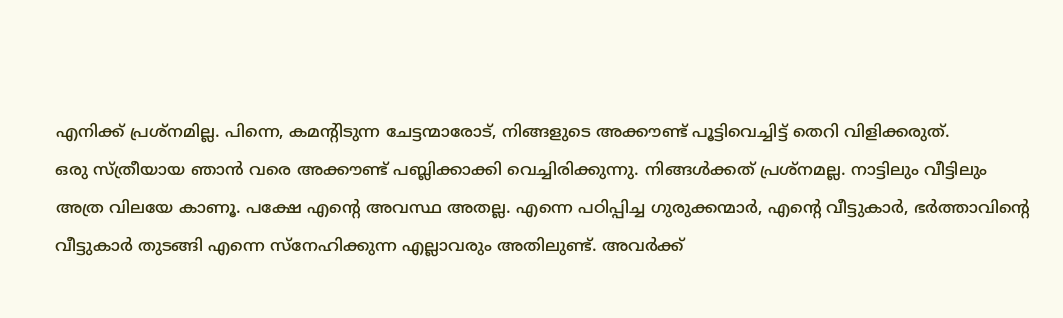എനിക്ക് പ്രശ്നമില്ല. പിന്നെ, കമന്റിടുന്ന ചേട്ടന്മാരോട്, നിങ്ങളുടെ അക്കൗണ്ട് പൂട്ടിവെച്ചിട്ട് തെറി വിളിക്കരുത്.
ഒരു സ്ത്രീയായ ഞാൻ വരെ അക്കൗണ്ട് പബ്ലിക്കാക്കി വെച്ചിരിക്കുന്നു. നിങ്ങള്‍ക്കത് പ്രശ്നമല്ല. നാട്ടിലും വീട്ടിലും അത്ര വിലയേ കാണൂ. പക്ഷേ എന്റെ അവസ്ഥ അതല്ല. എന്നെ പഠിപ്പിച്ച ഗുരുക്കന്മാർ, എന്റെ വീട്ടുകാർ, ഭർത്താവിന്റെ വീട്ടുകാർ തുടങ്ങി എന്നെ സ്നേഹിക്കുന്ന എല്ലാവരും അതിലുണ്ട്. അവർക്ക്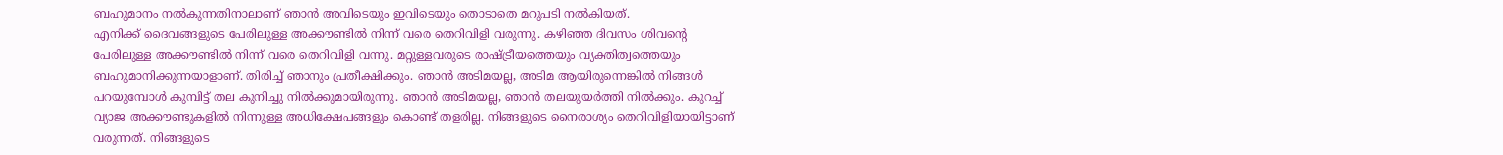ബഹുമാനം നല്‍കുന്നതിനാലാണ് ഞാൻ അവിടെയും ഇവിടെയും തൊടാതെ മറുപടി നല്‍കിയത്.
എനിക്ക് ദൈവങ്ങളുടെ പേരിലുള്ള അക്കൗണ്ടില്‍ നിന്ന് വരെ തെറിവിളി വരുന്നു. കഴിഞ്ഞ ദിവസം ശിവന്റെ പേരിലുള്ള അക്കൗണ്ടില്‍ നിന്ന് വരെ തെറിവിളി വന്നു. മറ്റുള്ളവരുടെ രാഷ്ട്രീയത്തെയും വ്യക്തിത്വത്തെയും ബഹുമാനിക്കുന്നയാളാണ്. തിരിച്ച്‌ ഞാനും പ്രതീക്ഷിക്കും. ഞാൻ അടിമയല്ല, അടിമ ആയിരുന്നെങ്കില്‍ നിങ്ങള്‍ പറയുമ്പോള്‍ കുമ്പിട്ട് തല കുനിച്ചു നില്‍ക്കുമായിരുന്നു. ഞാൻ അടിമയല്ല, ഞാൻ തലയുയർത്തി നില്‍ക്കും. കുറച്ച്‌ വ്യാജ അക്കൗണ്ടുകളില്‍ നിന്നുള്ള അധിക്ഷേപങ്ങളും കൊണ്ട് തളരില്ല. നിങ്ങളുടെ നൈരാശ്യം തെറിവിളിയായിട്ടാണ് വരുന്നത്. നിങ്ങളുടെ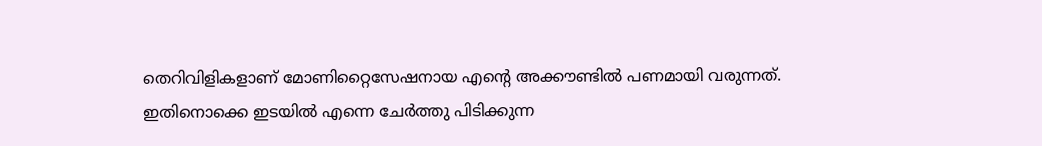തെറിവിളികളാണ് മോണിറ്റൈസേഷനായ എന്റെ അക്കൗണ്ടില്‍ പണമായി വരുന്നത്.
ഇതിനൊക്കെ ഇടയില്‍ എന്നെ ചേര്‍ത്തു പിടിക്കുന്ന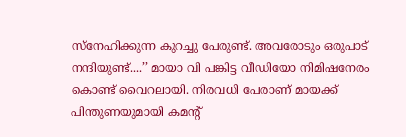സ്നേഹിക്കുന്ന കുറച്ചു പേരുണ്ട്. അവരോടും ഒരുപാട് നന്ദിയുണ്ട്....’’ മായാ വി പങ്കിട്ട വീഡിയോ നിമിഷനേരം കൊണ്ട് വൈറലായി. നിരവധി പേരാണ് മായക്ക് പിന്തുണയുമായി കമന്റ്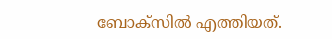ബോക്സില്‍ എത്തിയത്.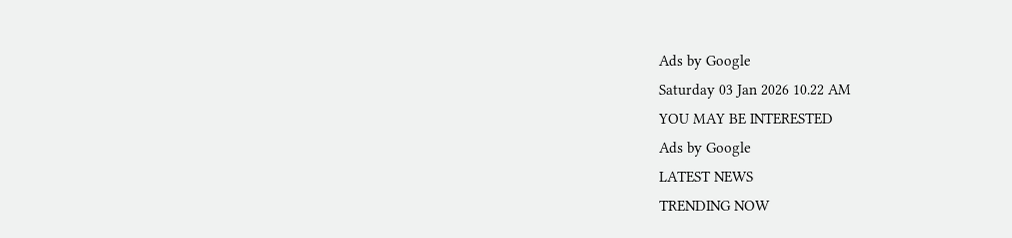Ads by Google
Saturday 03 Jan 2026 10.22 AM
YOU MAY BE INTERESTED
Ads by Google
LATEST NEWS
TRENDING NOW